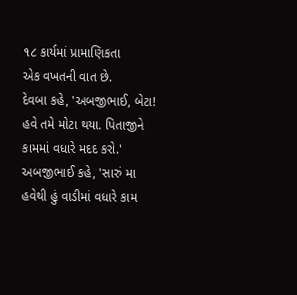૧૮ કાર્યમાં પ્રામાણિકતા
એક વખતની વાત છે.
દેવબા કહે, 'અબજીભાઈ, બેટા! હવે તમે મોટા થયા. પિતાજીને કામમાં વધારે મદદ કરો.'
અબજીભાઈ કહે, 'સારું મા હવેથી હું વાડીમાં વધારે કામ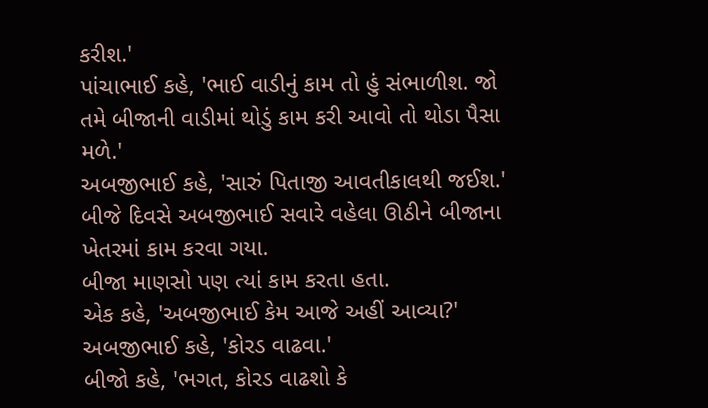કરીશ.'
પાંચાભાઈ કહે, 'ભાઈ વાડીનું કામ તો હું સંભાળીશ. જો તમે બીજાની વાડીમાં થોડું કામ કરી આવો તો થોડા પૈસા મળે.'
અબજીભાઈ કહે, 'સારું પિતાજી આવતીકાલથી જઈશ.'
બીજે દિવસે અબજીભાઈ સવારે વહેલા ઊઠીને બીજાના ખેતરમાં કામ કરવા ગયા.
બીજા માણસો પણ ત્યાં કામ કરતા હતા.
એક કહે, 'અબજીભાઈ કેમ આજે અહીં આવ્યા?'
અબજીભાઈ કહે, 'કોરડ વાઢવા.'
બીજો કહે, 'ભગત, કોરડ વાઢશો કે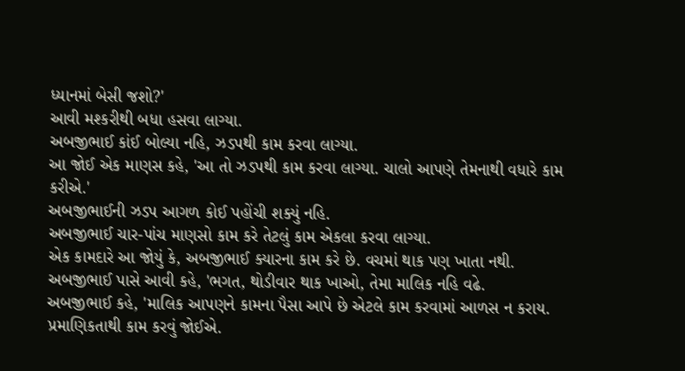ધ્યાનમાં બેસી જશો?'
આવી મશ્કરીથી બધા હસવા લાગ્યા.
અબજીભાઈ કાંઈ બોલ્યા નહિ, ઝડપથી કામ કરવા લાગ્યા.
આ જોઈ એક માણસ કહે, 'આ તો ઝડપથી કામ કરવા લાગ્યા. ચાલો આપણે તેમનાથી વધારે કામ કરીએ.'
અબજીભાઈની ઝડપ આગળ કોઈ પહોંચી શક્યું નહિ.
અબજીભાઈ ચાર-પાંચ માણસો કામ કરે તેટલું કામ એકલા કરવા લાગ્યા.
એક કામદારે આ જોયું કે, અબજીભાઈ ક્યારના કામ કરે છે. વચમાં થાક પણ ખાતા નથી.
અબજીભાઈ પાસે આવી કહે, 'ભગત, થોડીવાર થાક ખાઓ, તેમા માલિક નહિ વઢે.
અબજીભાઈ કહે, 'માલિક આપણને કામના પૈસા આપે છે એટલે કામ કરવામાં આળસ ન કરાય. પ્રમાણિકતાથી કામ કરવું જોઈએ.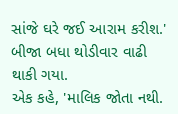સાંજે ઘરે જઈ આરામ કરીશ.'
બીજા બધા થોડીવાર વાઢી થાકી ગયા.
એક કહે, 'માલિક જોતા નથી.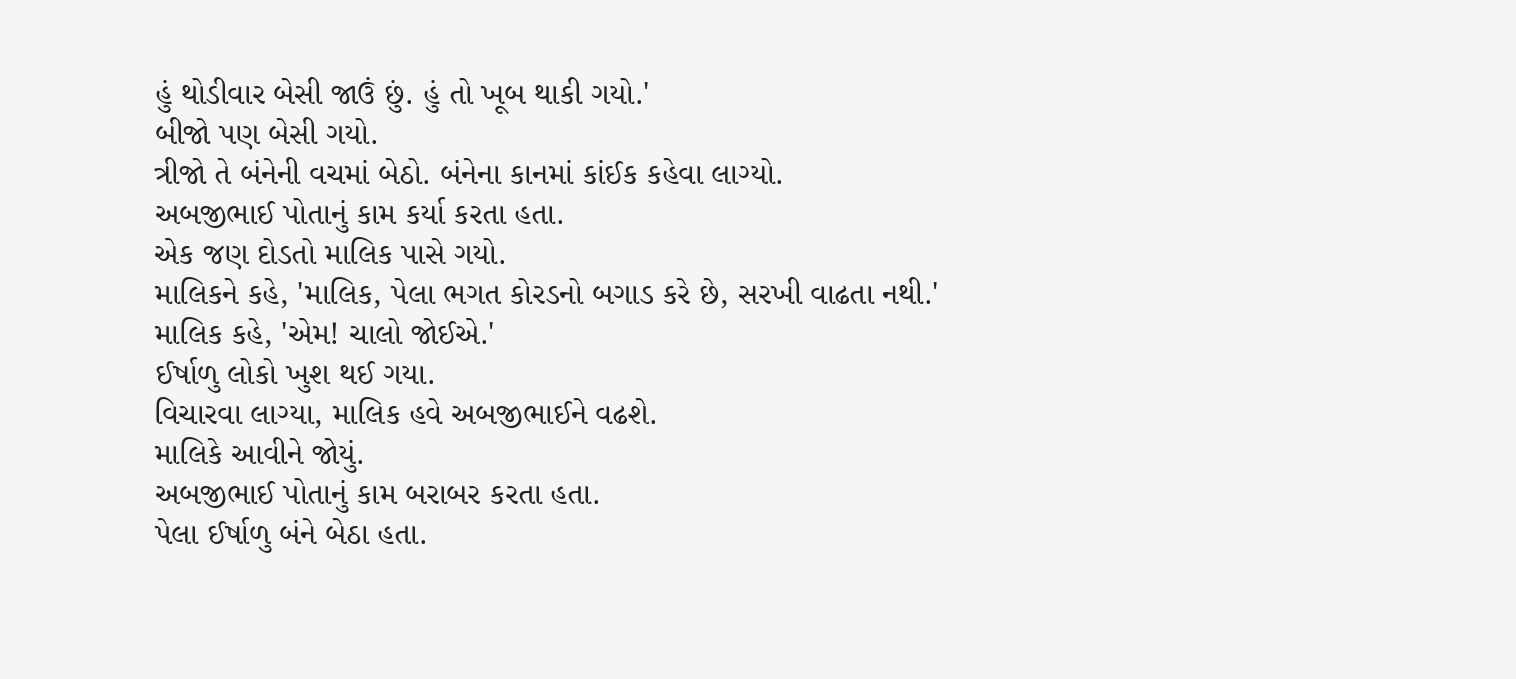હું થોડીવાર બેસી જાઉં છું. હું તો ખૂબ થાકી ગયો.'
બીજો પણ બેસી ગયો.
ત્રીજો તે બંનેની વચમાં બેઠો. બંનેના કાનમાં કાંઈક કહેવા લાગ્યો.
અબજીભાઈ પોતાનું કામ કર્યા કરતા હતા.
એક જણ દોડતો માલિક પાસે ગયો.
માલિકને કહે, 'માલિક, પેલા ભગત કોરડનો બગાડ કરે છે, સરખી વાઢતા નથી.'
માલિક કહે, 'એમ! ચાલો જોઈએ.'
ઈર્ષાળુ લોકો ખુશ થઈ ગયા.
વિચારવા લાગ્યા, માલિક હવે અબજીભાઈને વઢશે.
માલિકે આવીને જોયું.
અબજીભાઈ પોતાનું કામ બરાબર કરતા હતા.
પેલા ઈર્ષાળુ બંને બેઠા હતા.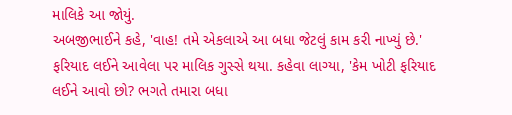માલિકે આ જોયું.
અબજીભાઈને કહે, 'વાહ! તમે એકલાએ આ બધા જેટલું કામ કરી નાખ્યું છે.'
ફરિયાદ લઈને આવેલા પર માલિક ગુસ્સે થયા. કહેવા લાગ્યા, 'કેમ ખોટી ફરિયાદ લઈને આવો છો? ભગતે તમારા બધા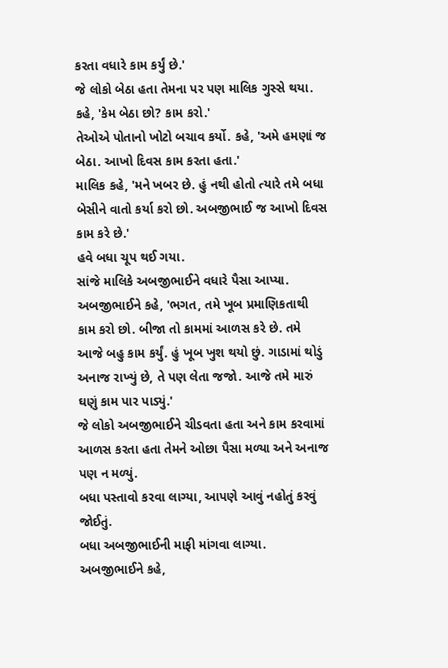કરતા વધારે કામ કર્યું છે.'
જે લોકો બેઠા હતા તેમના પર પણ માલિક ગુસ્સે થયા.
કહે, 'કેમ બેઠા છો? કામ કરો.'
તેઓએ પોતાનો ખોટો બચાવ કર્યો. કહે, 'અમે હમણાં જ બેઠા. આખો દિવસ કામ કરતા હતા.'
માલિક કહે, 'મને ખબર છે. હું નથી હોતો ત્યારે તમે બધા બેસીને વાતો કર્યા કરો છો. અબજીભાઈ જ આખો દિવસ કામ કરે છે.'
હવે બધા ચૂપ થઈ ગયા.
સાંજે માલિકે અબજીભાઈને વધારે પૈસા આપ્યા.
અબજીભાઈને કહે, 'ભગત, તમે ખૂબ પ્રમાણિકતાથી કામ કરો છો. બીજા તો કામમાં આળસ કરે છે. તમે આજે બહુ કામ કર્યું. હું ખૂબ ખુશ થયો છું. ગાડામાં થોડું અનાજ રાખ્યું છે, તે પણ લેતા જજો. આજે તમે મારું ઘણું કામ પાર પાડ્યું.'
જે લોકો અબજીભાઈને ચીડવતા હતા અને કામ કરવામાં આળસ કરતા હતા તેમને ઓછા પૈસા મળ્યા અને અનાજ પણ ન મળ્યું.
બધા પસ્તાવો કરવા લાગ્યા, આપણે આવું નહોતું કરવું જોઈતું.
બધા અબજીભાઈની માફી માંગવા લાગ્યા.
અબજીભાઈને કહે,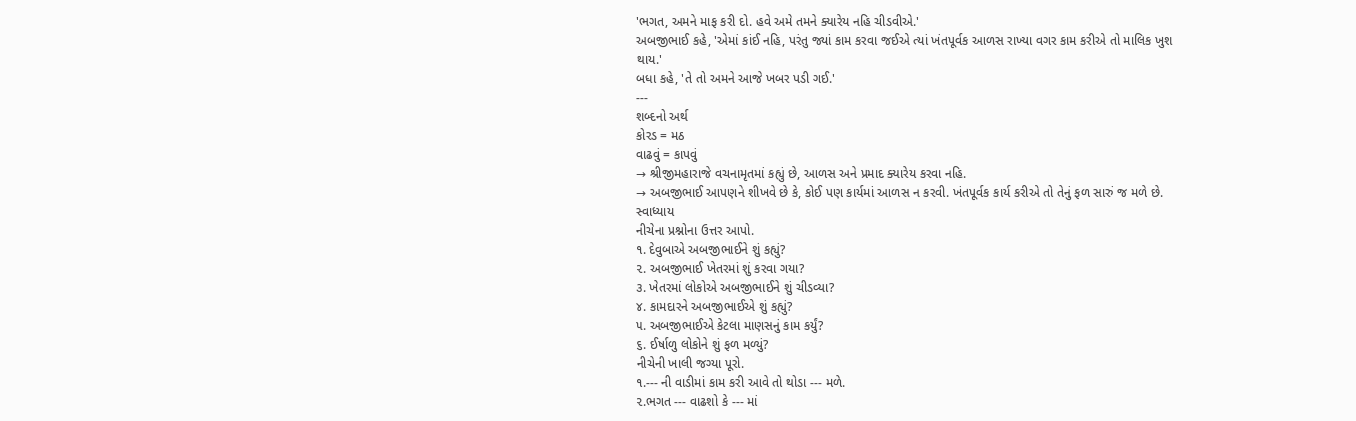'ભગત, અમને માફ કરી દો. હવે અમે તમને ક્યારેય નહિ ચીડવીએ.'
અબજીભાઈ કહે, 'એમાં કાંઈ નહિ, પરંતુ જ્યાં કામ કરવા જઈએ ત્યાં ખંતપૂર્વક આળસ રાખ્યા વગર કામ કરીએ તો માલિક ખુશ થાય.'
બધા કહે, 'તે તો અમને આજે ખબર પડી ગઈ.'
---
શબ્દનો અર્થ
કોરડ = મઠ
વાઢવું = કાપવું
→ શ્રીજીમહારાજે વચનામૃતમાં કહ્યું છે, આળસ અને પ્રમાદ ક્યારેય કરવા નહિ.
→ અબજીભાઈ આપણને શીખવે છે કે, કોઈ પણ કાર્યમાં આળસ ન કરવી. ખંતપૂર્વક કાર્ય કરીએ તો તેનું ફળ સારું જ મળે છે.
સ્વાધ્યાય
નીચેના પ્રશ્નોના ઉત્તર આપો.
૧. દેવુબાએ અબજીભાઈને શું કહ્યું?
૨. અબજીભાઈ ખેતરમાં શું કરવા ગયા?
૩. ખેતરમાં લોકોએ અબજીભાઈને શું ચીડવ્યા?
૪. કામદારને અબજીભાઈએ શું કહ્યું?
૫. અબજીભાઈએ કેટલા માણસનું કામ કર્યું?
૬. ઈર્ષાળુ લોકોને શું ફળ મળ્યું?
નીચેની ખાલી જગ્યા પૂરો.
૧.--- ની વાડીમાં કામ કરી આવે તો થોડા --- મળે.
૨.ભગત --- વાઢશો કે --- માં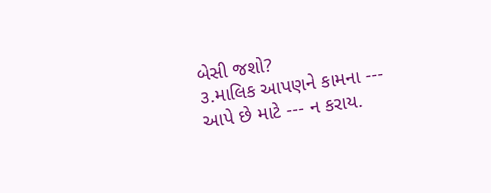બેસી જશો?
૩.માલિક આપણને કામના --- આપે છે માટે --- ન કરાય.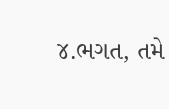૪.ભગત, તમે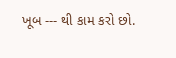ખૂબ --- થી કામ કરો છો.